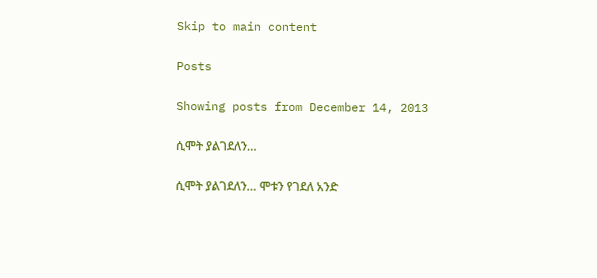Skip to main content

Posts

Showing posts from December 14, 2013

ሲሞት ያልገደለን…

ሲሞት ያልገደለን… ሞቱን የገደለ አንድ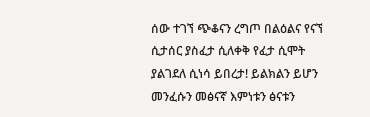ሰው ተገኘ ጭቆናን ረግጦ በልዕልና የናኘ ሲታሰር ያስፈታ ሲለቀቅ የፈታ ሲሞት ያልገደለ ሲነሳ ይበረታ! ይልክልን ይሆን መንፈሱን መፅናኛ እምነቱን ፅናቱን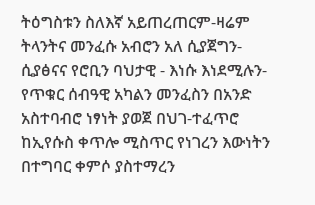ትዕግስቱን ስለእኛ አይጠረጠርም-ዛሬም ትላንትና መንፈሱ አብሮን አለ ሲያጀግን- ሲያፅናና የሮቢን ባህታዊ - እነሱ እነደሚሉን- የጥቁር ሰብዓዊ አካልን መንፈስን በአንድ አስተባብሮ ነፃነት ያወጀ በህገ-ተፈጥሮ ከኢየሱስ ቀጥሎ ሚስጥር የነገረን እውነትን በተግባር ቀምሶ ያስተማረን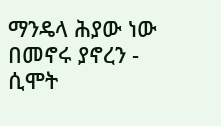ማንዴላ ሕያው ነው በመኖሩ ያኖረን - ሲሞት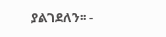ያልገደለን፡፡ -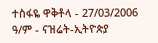ተስፋዬ ዋቅቶላ - 27/03/2006 ዓ/ም - ናዝሬት-ኢትዮጵያ